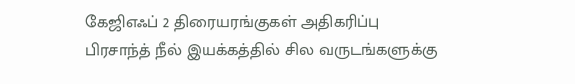கேஜிஎஃப் 2 திரையரங்குகள் அதிகரிப்பு
பிரசாந்த் நீல் இயக்கத்தில் சில வருடங்களுக்கு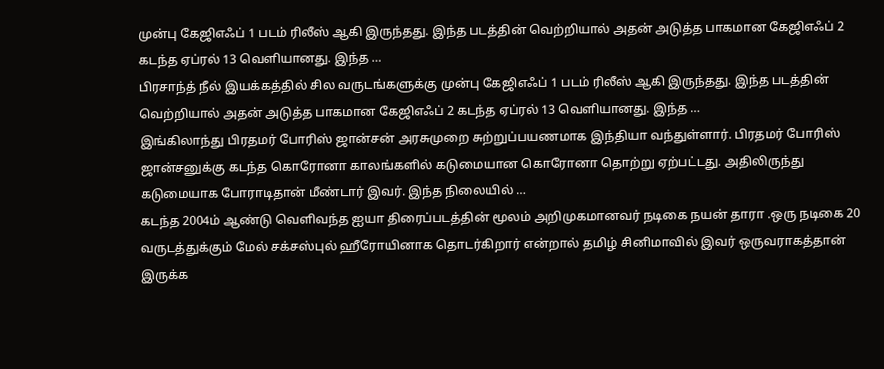முன்பு கேஜிஎஃப் 1 படம் ரிலீஸ் ஆகி இருந்தது. இந்த படத்தின் வெற்றியால் அதன் அடுத்த பாகமான கேஜிஎஃப் 2 கடந்த ஏப்ரல் 13 வெளியானது. இந்த …
பிரசாந்த் நீல் இயக்கத்தில் சில வருடங்களுக்கு முன்பு கேஜிஎஃப் 1 படம் ரிலீஸ் ஆகி இருந்தது. இந்த படத்தின் வெற்றியால் அதன் அடுத்த பாகமான கேஜிஎஃப் 2 கடந்த ஏப்ரல் 13 வெளியானது. இந்த …
இங்கிலாந்து பிரதமர் போரிஸ் ஜான்சன் அரசுமுறை சுற்றுப்பயணமாக இந்தியா வந்துள்ளார். பிரதமர் போரிஸ் ஜான்சனுக்கு கடந்த கொரோனா காலங்களில் கடுமையான கொரோனா தொற்று ஏற்பட்டது. அதிலிருந்து கடுமையாக போராடிதான் மீண்டார் இவர். இந்த நிலையில் …
கடந்த 2004ம் ஆண்டு வெளிவந்த ஐயா திரைப்படத்தின் மூலம் அறிமுகமானவர் நடிகை நயன் தாரா .ஒரு நடிகை 20 வருடத்துக்கும் மேல் சக்சஸ்புல் ஹீரோயினாக தொடர்கிறார் என்றால் தமிழ் சினிமாவில் இவர் ஒருவராகத்தான் இருக்க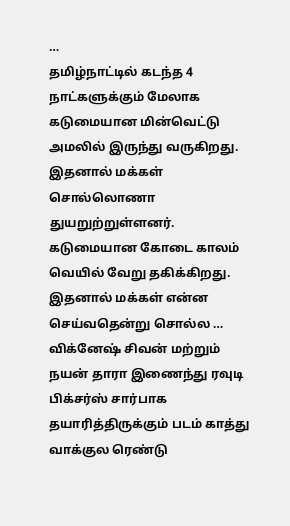…
தமிழ்நாட்டில் கடந்த 4 நாட்களுக்கும் மேலாக கடுமையான மின்வெட்டு அமலில் இருந்து வருகிறது. இதனால் மக்கள் சொல்லொணா துயறுற்றுள்ளனர். கடுமையான கோடை காலம் வெயில் வேறு தகிக்கிறது. இதனால் மக்கள் என்ன செய்வதென்று சொல்ல …
விக்னேஷ் சிவன் மற்றும் நயன் தாரா இணைந்து ரவுடி பிக்சர்ஸ் சார்பாக தயாரித்திருக்கும் படம் காத்து வாக்குல ரெண்டு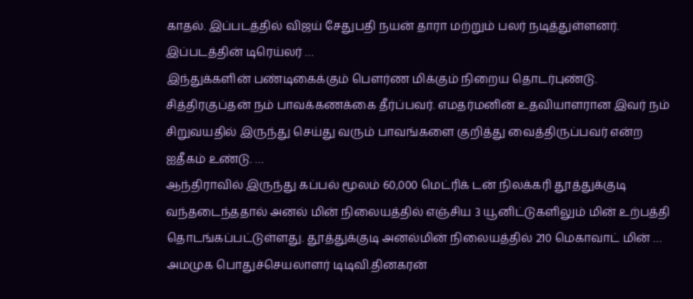காதல். இப்படத்தில் விஜய் சேதுபதி நயன் தாரா மற்றும் பலர் நடித்துள்ளனர். இப்படத்தின் டிரெய்லர் …
இந்துக்களின் பண்டிகைக்கும் பௌர்ண மிக்கும் நிறைய தொடர்புண்டு. சித்திரகுப்தன் நம் பாவக்கணக்கை தீர்ப்பவர். எமதர்மனின் உதவியாளரான இவர் நம் சிறுவயதில் இருந்து செய்து வரும் பாவங்களை குறித்து வைத்திருப்பவர் என்ற ஐதீகம் உண்டு. …
ஆந்திராவில் இருந்து கப்பல் மூலம் 60,000 மெட்ரிக் டன் நிலக்கரி தூத்துக்குடி வந்தடைந்ததால் அனல் மின் நிலையத்தில் எஞ்சிய 3 யூனிட்டுகளிலும் மின் உற்பத்தி தொடங்கப்பட்டுள்ளது. தூத்துக்குடி அனல்மின் நிலையத்தில் 210 மெகாவாட் மின் …
அமமுக பொதுச்செயலாளர் டிடிவி.தினகரன்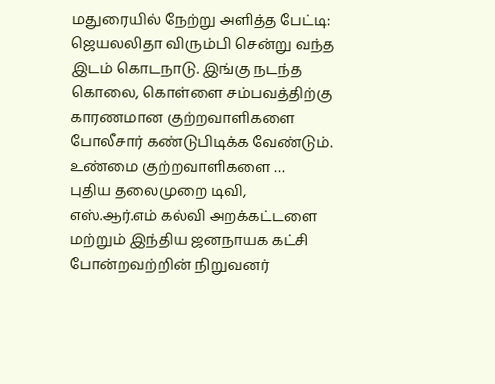மதுரையில் நேற்று அளித்த பேட்டி: ஜெயலலிதா விரும்பி சென்று வந்த இடம் கொடநாடு. இங்கு நடந்த கொலை, கொள்ளை சம்பவத்திற்கு காரணமான குற்றவாளிகளை போலீசார் கண்டுபிடிக்க வேண்டும். உண்மை குற்றவாளிகளை …
புதிய தலைமுறை டிவி, எஸ்.ஆர்.எம் கல்வி அறக்கட்டளை மற்றும் இந்திய ஜனநாயக கட்சி போன்றவற்றின் நிறுவனர்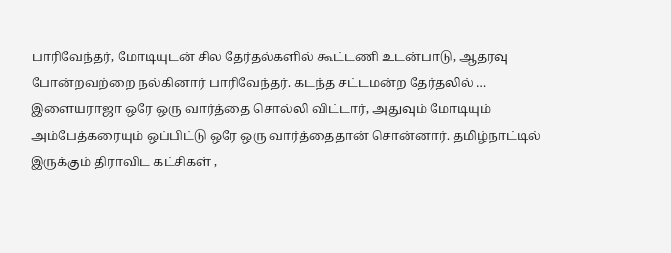பாரிவேந்தர், மோடியுடன் சில தேர்தல்களில் கூட்டணி உடன்பாடு, ஆதரவு போன்றவற்றை நல்கினார் பாரிவேந்தர். கடந்த சட்டமன்ற தேர்தலில் …
இளையராஜா ஒரே ஒரு வார்த்தை சொல்லி விட்டார், அதுவும் மோடியும் அம்பேத்கரையும் ஒப்பிட்டு ஒரே ஒரு வார்த்தைதான் சொன்னார். தமிழ்நாட்டில் இருக்கும் திராவிட கட்சிகள் ,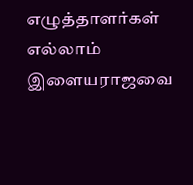எழுத்தாளர்கள் எல்லாம் இளையராஜவை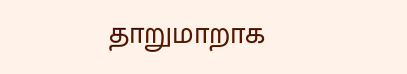தாறுமாறாக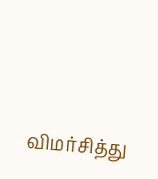விமர்சித்து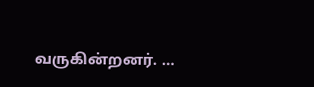வருகின்றனர். …